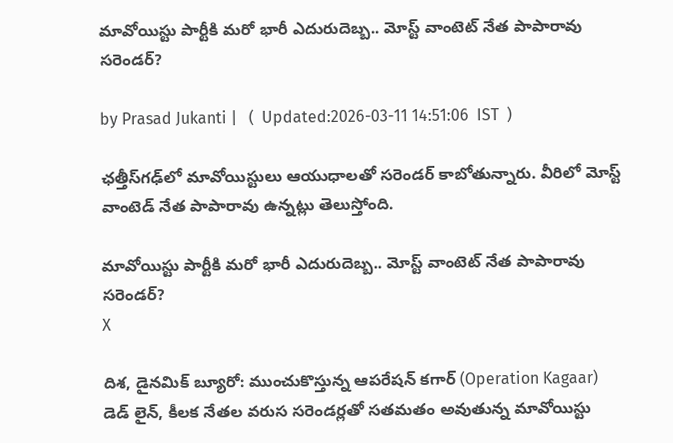మావోయిస్టు పార్టీకి మరో భారీ ఎదురుదెబ్బ.. మోస్ట్ వాంటెట్ నేత పాపారావు సరెండర్?

by Prasad Jukanti |   (  Updated:2026-03-11 14:51:06  IST  )

ఛత్తీస్‌గఢ్‌లో మావోయిస్టులు ఆయుధాలతో సరెండర్ కాబోతున్నారు. వీరిలో మోస్ట్ వాంటెడ్ నేత పాపారావు ఉన్నట్లు తెలుస్తోంది.

మావోయిస్టు పార్టీకి మరో భారీ ఎదురుదెబ్బ.. మోస్ట్ వాంటెట్ నేత పాపారావు సరెండర్?
X

దిశ, డైనమిక్ బ్యూరో: ముంచుకొస్తున్న ఆపరేషన్ కగార్ (Operation Kagaar) డెడ్ లైన్, కీలక నేతల వరుస సరెండర్లతో సతమతం అవుతున్న మావోయిస్టు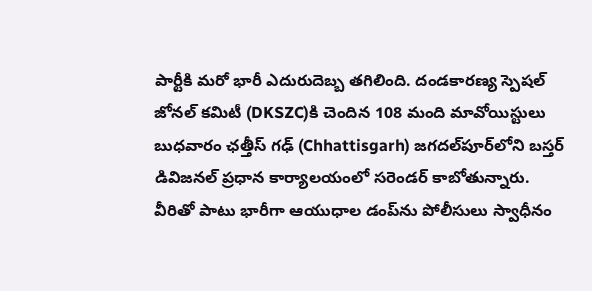పార్టీకి మరో భారీ ఎదురుదెబ్బ తగిలింది. దండకారణ్య స్పెషల్ జోనల్ కమిటీ (DKSZC)కి చెందిన 108 మంది మావోయిస్టులు బుధవారం ఛత్తీస్ గఢ్ (Chhattisgarh) జగదల్‌పూర్‌లోని బస్తర్ డివిజనల్ ప్రధాన కార్యాలయంలో సరెండర్ కాబోతున్నారు. వీరితో పాటు భారీగా ఆయుధాల డంప్‍ను పోలీసులు స్వాధీనం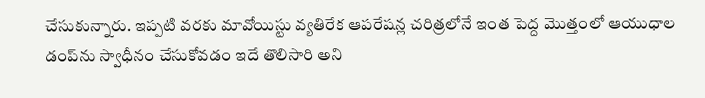చేసుకున్నారు. ఇప్పటి వరకు మావోయిస్టు వ్యతిరేక ఆపరేషన్ల చరిత్రలోనే ఇంత పెద్ద మొత్తంలో ఆయుధాల డంప్‍ను స్వాధీనం చేసుకోవడం ఇదే తొలిసారి అని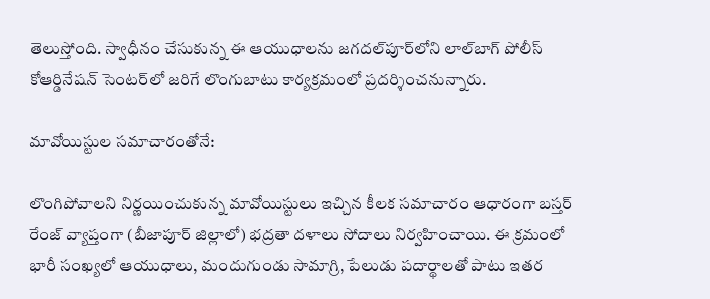తెలుస్తోంది. స్వాధీనం చేసుకున్న ఈ ఆయుధాలను జగదల్‌పూర్‌లోని లాల్‌బాగ్ పోలీస్ కోఆర్డినేషన్ సెంటర్‌లో జరిగే లొంగుబాటు కార్యక్రమంలో ప్రదర్శించనున్నారు.

మావోయిస్టుల సమాచారంతోనే:

లొంగిపోవాలని నిర్ణయించుకున్న మావోయిస్టులు ఇచ్చిన కీలక సమాచారం ఆధారంగా బస్తర్ రేంజ్ వ్యాప్తంగా (బీజాపూర్ జిల్లాలో) భద్రతా దళాలు సోదాలు నిర్వహించాయి. ఈ క్రమంలో భారీ సంఖ్యలో ఆయుధాలు, మందుగుండు సామాగ్రి, పేలుడు పదార్థాలతో పాటు ఇతర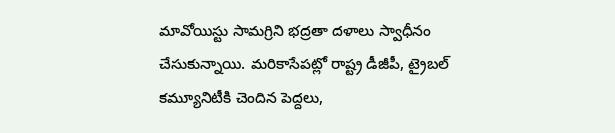మావోయిస్టు సామగ్రిని భద్రతా దళాలు స్వాధీనం చేసుకున్నాయి. మరికాసేపట్లో రాష్ట్ర డీజీపీ, ట్రైబల్ కమ్యూనిటీకి చెందిన పెద్దలు,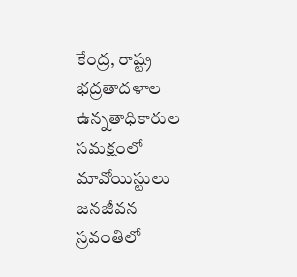కేంద్ర, రాష్ట్ర భద్రతాదళాల ఉన్నతాధికారుల సమక్షంలో మావోయిస్టులు జనజీవన స్రవంతిలో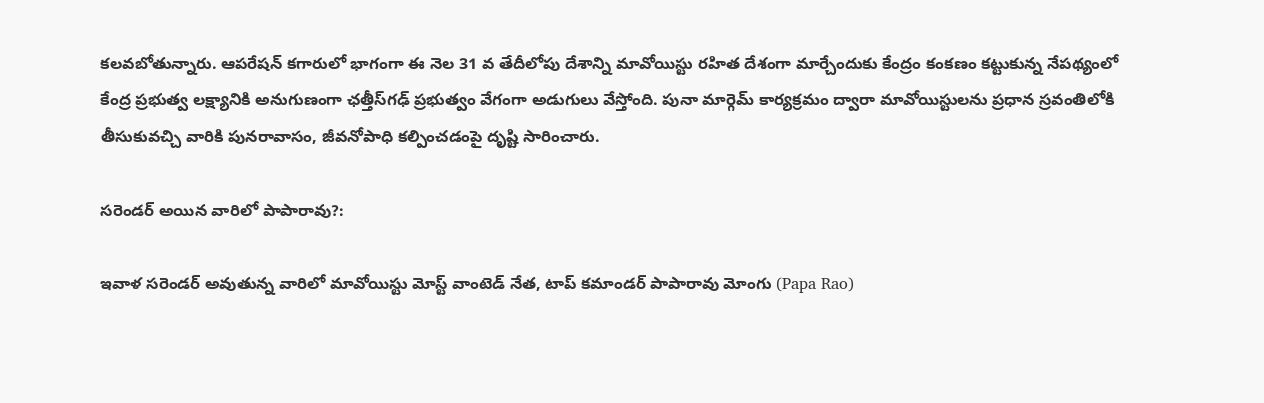కలవబోతున్నారు. ఆపరేషన్ కగారులో భాగంగా ఈ నెల 31 వ తేదీలోపు దేశాన్ని మావోయిస్టు రహిత దేశంగా మార్చేందుకు కేంద్రం కంకణం కట్టుకున్న నేపథ్యంలో కేంద్ర ప్రభుత్వ లక్ష్యానికి అనుగుణంగా ఛత్తీస్‌గఢ్ ప్రభుత్వం వేగంగా అడుగులు వేస్తోంది. పునా మార్గెమ్ కార్యక్రమం ద్వారా మావోయిస్టులను ప్రధాన స్రవంతిలోకి తీసుకువచ్చి వారికి పునరావాసం, జీవనోపాధి కల్పించడంపై దృష్టి సారించారు.

సరెండర్ అయిన వారిలో పాపారావు?:

ఇవాళ సరెండర్ అవుతున్న వారిలో మావోయిస్టు మోస్ట్ వాంటెడ్ నేత, టాప్ కమాండర్ పాపారావు మోంగు (Papa Rao)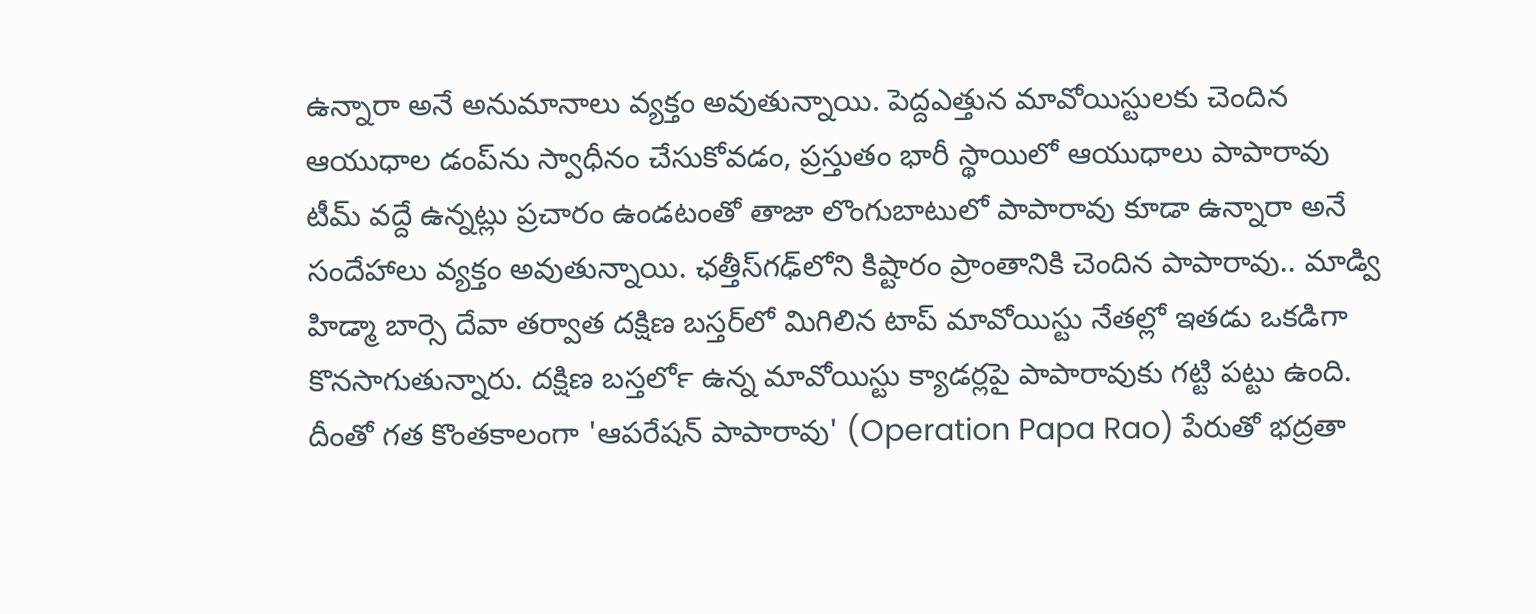ఉన్నారా అనే అనుమానాలు వ్యక్తం అవుతున్నాయి. పెద్దఎత్తున మావోయిస్టులకు చెందిన ఆయుధాల డంప్‍ను స్వాధీనం చేసుకోవడం, ప్రస్తుతం భారీ స్థాయిలో ఆయుధాలు పాపారావు టీమ్ వద్దే ఉన్నట్లు ప్రచారం ఉండటంతో తాజా లొంగుబాటులో పాపారావు కూడా ఉన్నారా అనే సందేహాలు వ్యక్తం అవుతున్నాయి. ఛత్తీస్‍గఢ్‌లోని కిష్టారం ప్రాంతానికి చెందిన పాపారావు.. మాడ్వి హిడ్మా బార్సె దేవా తర్వాత దక్షిణ బస్తర్‌లో మిగిలిన టాప్ మావోయిస్టు నేతల్లో ఇతడు ఒకడిగా కొనసాగుతున్నారు. దక్షిణ బస్తర్‍లో ఉన్న మావోయిస్టు క్యాడర్లపై పాపారావుకు గట్టి పట్టు ఉంది. దీంతో గత కొంతకాలంగా 'ఆపరేషన్ పాపారావు' (Operation Papa Rao) పేరుతో భద్రతా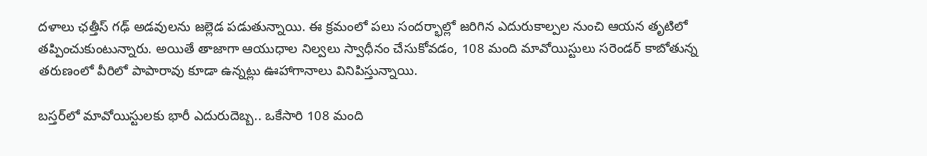దళాలు ఛత్తీస్ గఢ్ అడవులను జల్లెడ పడుతున్నాయి. ఈ క్రమంలో పలు సందర్భాల్లో జరిగిన ఎదురుకాల్పల నుంచి ఆయన తృటిలో తప్పించుకుంటున్నారు. అయితే తాజాగా ఆయుధాల నిల్వలు స్వాధీనం చేసుకోవడం, 108 మంది మావోయిస్టులు సరెండర్ కాబోతున్న తరుణంలో వీరిలో పాపారావు కూడా ఉన్నట్లు ఊహాగానాలు వినిపిస్తున్నాయి.

బస్తర్‌లో మావోయిస్టులకు భారీ ఎదురుదెబ్బ.. ఒకేసారి 108 మంది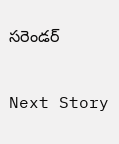సరెండర్

Next Story